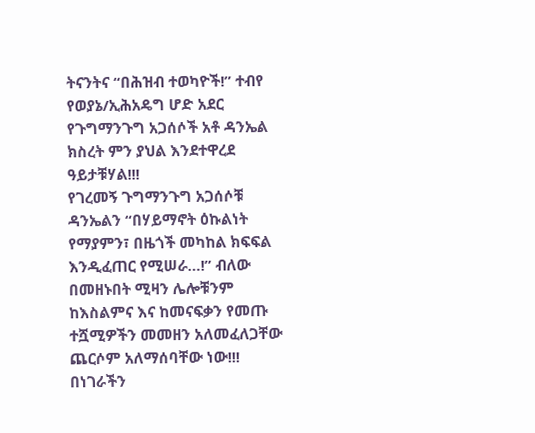ትናንትና “በሕዝብ ተወካዮች!” ተብየ የወያኔ/ኢሕአዴግ ሆድ አደር የጉግማንጉግ አጋሰሶች አቶ ዳንኤል ክስረት ምን ያህል እንደተዋረደ ዓይታቹሃል!!!
የገረመኝ ጉግማንጉግ አጋሰሶቹ ዳንኤልን “በሃይማኖት ዕኩልነት የማያምን፣ በዜጎች መካከል ክፍፍል እንዲፈጠር የሚሠራ…!” ብለው በመዘኑበት ሚዛን ሌሎቹንም ከእስልምና እና ከመናፍቃን የመጡ ተሿሚዎችን መመዘን አለመፈለጋቸው ጨርሶም አለማሰባቸው ነው!!!
በነገራችን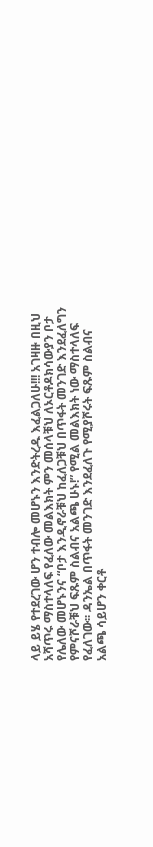ላይ ይሄ የተደረገው ሆን ተብሎ መሆኑን እንድትረዱ እፈልጋለሁ!!! አገዛዙ በዚህ አሻጥሩ ማስተላለፍ የፈለው መልእክት ምን መሰላቹህ ለኦርቶዶክሳውያን ቦታ የሌለው መሆኑንና “ቦታ እንዲኖራቹህ ከፈለጋቹህ በጥፋት መንገድ እንደፈለግን የምናሾራቹህ ፍጹም ስልብና አልጫ ሁኑ!” የሚል መልእክት ነው ማስተላለፍ የፈለገው፡፡ ዳንኤል በጥፋት መንገድ እንደፈለጉ የሚያሾሩት ፍጹም ስልብና አልጫ ሳይሆን ቀርቶ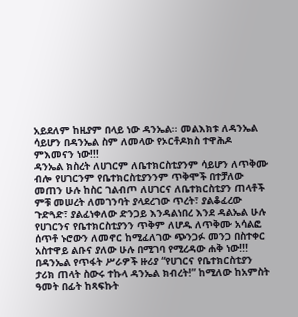አይደለም ከዚያም በላይ ነው ዳንኤል፡፡ መልእክቱ ለዳንኤል ሳይሆን በዳንኤል ስም ለመላው የኦርቶዶክስ ተዋሕዶ ምእመናን ነው!!!
ዳንኤል ክስረት ለሀገርም ለቤተክርስቲያንም ሳይሆን ለጥቅሙ ብሎ የሀገርንም የቤተክርስቲያንንም ጥቅሞች በተቻለው መጠን ሁሉ ከስር ገልብጦ ለሀገርና ለቤተክርስቲያን ጠላቶች ምቹ መሠረት ለመገንባት ያላደረገው ጥረት፣ ያልቆፈረው ጉድጓድ፣ ያልፈነቀለው ድንጋይ እንዳልነበረ እንደ ዳልኤል ሁሉ የሀገርንና የቤተክርስቲያንን ጥቅም ለሆዱ ለጥቅሙ አሳልፎ ሰጥቶ ኑሮውን ለመኖር ከሚፈለገው ጭንጋፉ መንጋ በስተቀር አስተዋይ ልቡና ያለው ሁሉ በሚገባ የሚረዳው ሐቅ ነው!!!
በዳንኤል የጥፋት ሥራዎች ዙሪያ “የሀገርና የቤተክርስቲያን ታሪክ ጠላት ስውሩ ተኩላ ዳንኤል ክብረት!” ከሚለው ከአምስት ዓመት በፊት ከጻፍኩት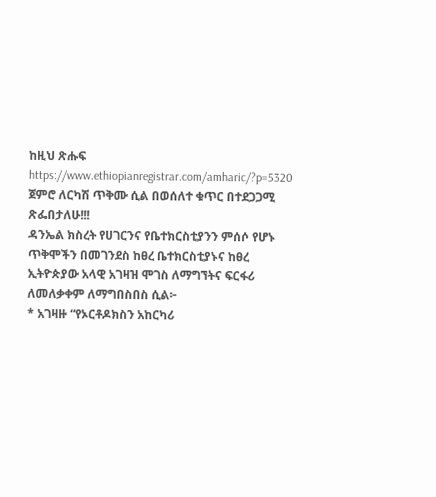ከዚህ ጽሑፍ
https://www.ethiopianregistrar.com/amharic/?p=5320
ጀምሮ ለርካሽ ጥቅሙ ሲል በወሰለተ ቁጥር በተደጋጋሚ ጽፌበታለሁ!!!
ዳንኤል ክስረት የሀገርንና የቤተክርስቲያንን ምሰሶ የሆኑ ጥቅሞችን በመገንደስ ከፀረ ቤተክርስቲያኑና ከፀረ ኢትዮጵያው አላዊ አገዛዝ ሞገስ ለማግኘትና ፍርፋሪ ለመለቃቀም ለማግበስበስ ሲል፦
* አገዛዙ “የኦርቶዶክስን አከርካሪ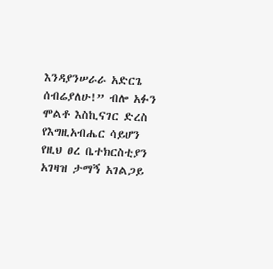እንዳያንሠራራ አድርጌ ሰብሬያለሁ!” ብሎ አፉን ሞልቶ እስኪናገር ድረስ የእግዚአብሔር ሳይሆን የዚህ ፀረ ቤተክርስቲያን አገዛዝ ታማኝ አገልጋይ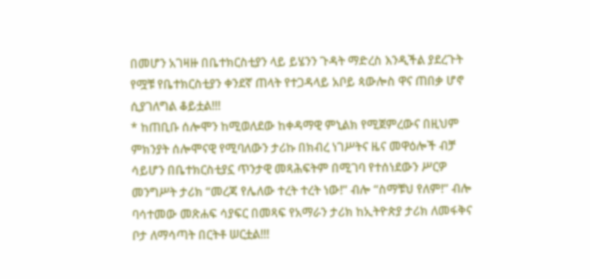በመሆን አገዛዙ በቤተክርስቲያን ላይ ይሄንን ጉዳት ማድረስ እንዲችል ያደረጉት የሟቹ የቤተክርስቲያን ቀንደኛ ጠላት የተጋዳላይ አቦይ ጳውሎስ ዋና ጠበቃ ሆኖ ሲያገለግል ቆይቷል!!!
* ከጠቢቡ ሰሎሞን ከሚወለደው ከቀዳማዊ ምኒልክ የሚጀምረውና በዚህም ምክንያት ሰሎሞናዊ የሚባለውን ታሪኩ በክብረ ነገሥትና ዜና መዋዕሎች ብቻ ሳይሆን በቤተክርስቲያኗ ጥንታዊ መጻሕፍትም በሚገባ የተሰነደውን ሥርዎ መንግሥት ታሪክ “መረጃ የሌለው ተረት ተረት ነው!” ብሎ “ስማቹህ የለም!” ብሎ ባሳተመው መጽሐፍ ሳያፍር በመጻፍ የአማራን ታሪክ ከኢትዮጵያ ታሪክ ለመፋቅና ቦታ ለማሳጣት በርትቶ ሠርቷል!!!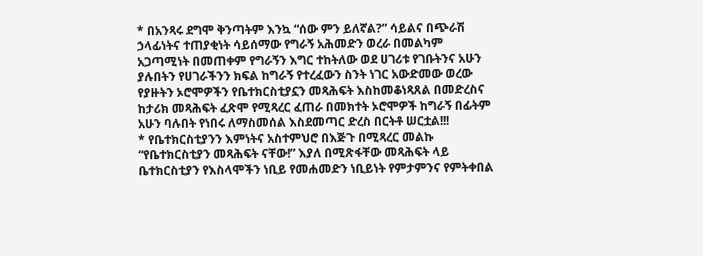* በአንጻሩ ደግሞ ቅንጣትም እንኳ “ሰው ምን ይለኛል?” ሳይልና በጭራሽ ኃላፊነትና ተጠያቂነት ሳይሰማው የግራኝ አሕመድን ወረራ በመልካም አጋጣሚነት በመጠቀም የግራኝን እግር ተከትለው ወደ ሀገሪቱ የገቡትንና አሁን ያሉበትን የሀገራችንን ክፍል ከግራኝ የተረፈውን ስንት ነገር አውድመው ወረው የያዙትን ኦሮሞዎችን የቤተክርስቲያኗን መጻሕፍት እስከመቆነጻጸል በመድረስና ከታሪክ መጻሕፍት ፈጽሞ የሚጻረር ፈጠራ በመክተት ኦሮሞዎች ከግራኝ በፊትም አሁን ባሉበት የነበሩ ለማስመሰል እስደመጣር ድረስ በርትቶ ሠርቷል!!!
* የቤተክርስቲያንን እምነትና አስተምህሮ በእጅጉ በሚጻረር መልኩ “የቤተክርስቲያን መጻሕፍት ናቸው!” እያለ በሚጽፋቸው መጻሕፍት ላይ ቤተክርስቲያን የእስላሞችን ነቢይ የመሐመድን ነቢይነት የምታምንና የምትቀበል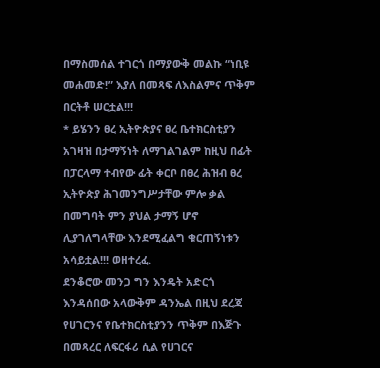በማስመሰል ተገርጎ በማያውቅ መልኩ “ነቢዩ መሐመድ!” እያለ በመጻፍ ለእስልምና ጥቅም በርትቶ ሠርቷል!!!
* ይሄንን ፀረ ኢትዮጵያና ፀረ ቤተክርስቲያን አገዛዝ በታማኝነት ለማገልገልም ከዚህ በፊት በፓርላማ ተብየው ፊት ቀርቦ በፀረ ሕዝብ ፀረ ኢትዮጵያ ሕገመንግሥታቸው ምሎ ቃል በመግባት ምን ያህል ታማኝ ሆኖ ሊያገለግላቸው እንደሚፈልግ ቁርጠኝነቱን አሳይቷል!!! ወዘተረፈ.
ደንቆሮው መንጋ ግን እንዴት አድርጎ እንዳሰበው አላውቅም ዳንኤል በዚህ ደረጃ የሀገርንና የቤተክርስቲያንን ጥቅም በእጅጉ በመጻረር ለፍርፋሪ ሲል የሀገርና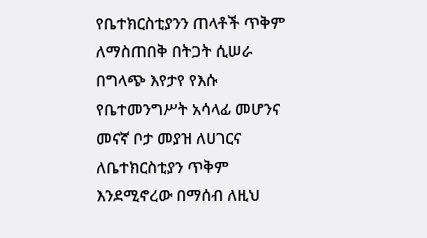የቤተክርስቲያንን ጠላቶች ጥቅም ለማስጠበቅ በትጋት ሲሠራ በግላጭ እየታየ የእሱ የቤተመንግሥት አሳላፊ መሆንና መናኛ ቦታ መያዝ ለሀገርና ለቤተክርስቲያን ጥቅም እንደሚኖረው በማሰብ ለዚህ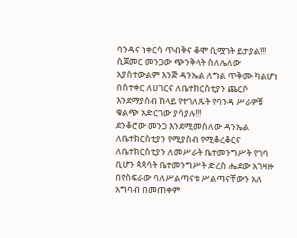ባንዳና ነቀርሳ ጥብቅና ቆሞ ሲሟገት ይታያል!!!
ሲጀመር መንጋው ጭንቅላት ስለሌለው አያስተውልም እንጅ ዳንኤል ለግል ጥቅሙ ካልሆነ በስተቀር ለሀገርና ለቤተክርስቲያን ጨርሶ እንደማያስብ ከላይ የተገለጹት የባንዳ ሥራዎቹ ቁልጭ አድርገው ያሳያሉ!!!
ደንቆሮው መንጋ እንደሚመስለው ዳንኤል ለቤተክርስቲያን የሚያስብ የሚቆረቆርና ለቤተክርስቲያን ለመሥራት ቤተመንግሥት የገባ ቢሆን ጳጳሳት ቤተመንግሥት ድረስ ሔደው አገዛዙ በየስፍራው ባለሥልጣናቱ ሥልጣናቸውን አለ አግባብ በመጠቀም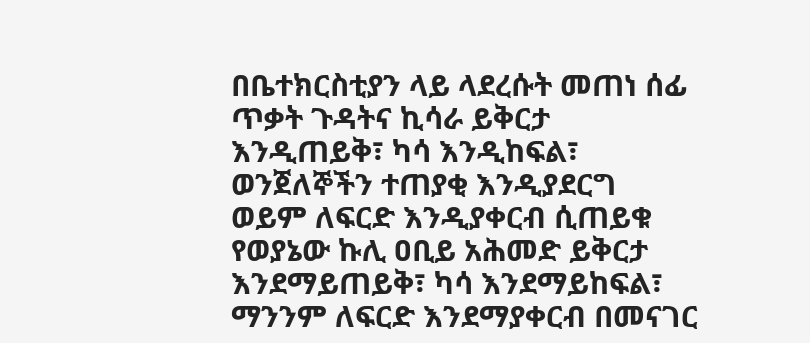በቤተክርስቲያን ላይ ላደረሱት መጠነ ሰፊ ጥቃት ጉዳትና ኪሳራ ይቅርታ እንዲጠይቅ፣ ካሳ እንዲከፍል፣ ወንጀለኞችን ተጠያቂ እንዲያደርግ ወይም ለፍርድ እንዲያቀርብ ሲጠይቁ የወያኔው ኩሊ ዐቢይ አሕመድ ይቅርታ እንደማይጠይቅ፣ ካሳ እንደማይከፍል፣ ማንንም ለፍርድ እንደማያቀርብ በመናገር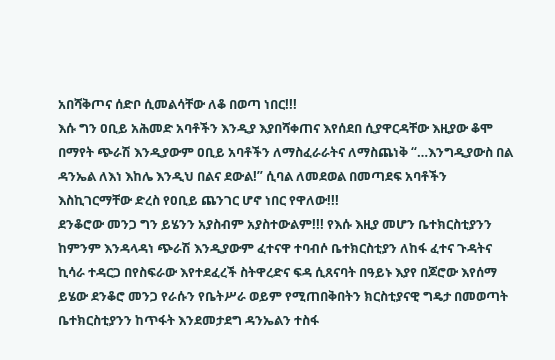አበሻቅጦና ሰድቦ ሲመልሳቸው ለቆ በወጣ ነበር!!!
እሱ ግን ዐቢይ አሕመድ አባቶችን እንዲያ እያበሻቀጠና እየሰደበ ሲያዋርዳቸው እዚያው ቆሞ በማየት ጭራሽ እንዲያውም ዐቢይ አባቶችን ለማስፈራራትና ለማስጨነቅ “…እንግዲያውስ በል ዳንኤል ለእነ እከሌ እንዲህ በልና ደውል!” ሲባል ለመደወል በመጣደፍ አባቶችን እስኪገርማቸው ድረስ የዐቢይ ጨንገር ሆኖ ነበር የዋለው!!!
ደንቆሮው መንጋ ግን ይሄንን አያስብም አያስተውልም!!! የእሱ እዚያ መሆን ቤተክርስቲያንን ከምንም እንዳላዳነ ጭራሽ እንዲያውም ፈተናዋ ተባብሶ ቤተክርስቲያን ለከፋ ፈተና ጉዳትና ኪሳራ ተዳርጋ በየስፍራው እየተደፈረች ስትዋረድና ፍዳ ሲጸናባት በዓይኑ እያየ በጆሮው እየሰማ ይሄው ደንቆሮ መንጋ የራሱን የቤትሥራ ወይም የሚጠበቅበትን ክርስቲያናዊ ግዴታ በመወጣት ቤተክርስቲያንን ከጥፋት እንደመታደግ ዳንኤልን ተስፋ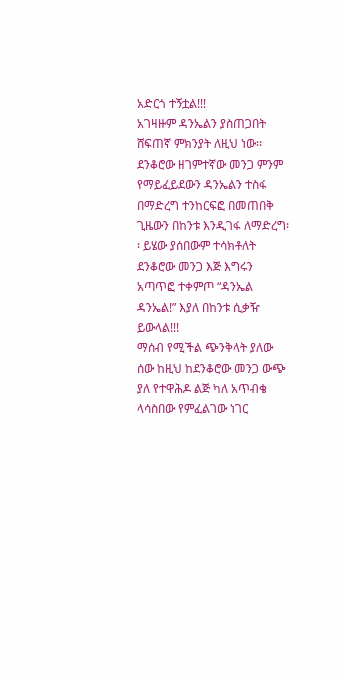አድርጎ ተኝቷል!!!
አገዛዙም ዳንኤልን ያስጠጋበት ሸፍጠኛ ምክንያት ለዚህ ነው፡፡ ደንቆሮው ዘገምተኛው መንጋ ምንም የማይፈይደውን ዳንኤልን ተስፋ በማድረግ ተንከርፍፎ በመጠበቅ ጊዜውን በከንቱ እንዲገፋ ለማድረግ፡፡ ይሄው ያሰበውም ተሳክቶለት ደንቆሮው መንጋ እጅ እግሩን አጣጥፎ ተቀምጦ “ዳንኤል ዳንኤል!” እያለ በከንቱ ሲቃዥ ይውላል!!!
ማሰብ የሚችል ጭንቅላት ያለው ሰው ከዚህ ከደንቆሮው መንጋ ውጭ ያለ የተዋሕዶ ልጅ ካለ አጥብቄ ላሳስበው የምፈልገው ነገር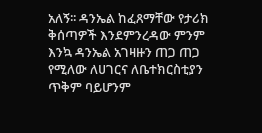አለኝ፡፡ ዳንኤል ከፈጸማቸው የታሪክ ቅሰጣዎች እንደምንረዳው ምንም እንኳ ዳንኤል አገዛዙን ጠጋ ጠጋ የሚለው ለሀገርና ለቤተክርስቲያን ጥቅም ባይሆንም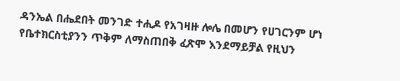ዳንኤል በሔደበት መንገድ ተሒዶ የአገዛዙ ሎሌ በመሆን የሀገርንም ሆነ የቤተክርስቲያንን ጥቅም ለማስጠበቅ ፈጽሞ እንደማይቻል የዚህን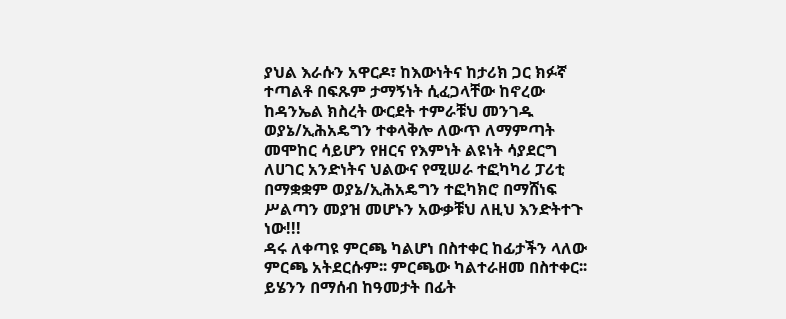ያህል እራሱን አዋርዶ፣ ከእውነትና ከታሪክ ጋር ክፉኛ ተጣልቶ በፍጹም ታማኝነት ሲፈጋላቸው ከኖረው ከዳንኤል ክስረት ውርደት ተምራቹህ መንገዱ ወያኔ/ኢሕአዴግን ተቀላቅሎ ለውጥ ለማምጣት መሞከር ሳይሆን የዘርና የእምነት ልዩነት ሳያደርግ ለሀገር አንድነትና ህልውና የሚሠራ ተፎካካሪ ፓሪቲ በማቋቋም ወያኔ/ኢሕአዴግን ተፎካክሮ በማሸነፍ ሥልጣን መያዝ መሆኑን አውቃቹህ ለዚህ እንድትተጉ ነው!!!
ዳሩ ለቀጣዩ ምርጫ ካልሆነ በስተቀር ከፊታችን ላለው ምርጫ አትደርሱም፡፡ ምርጫው ካልተራዘመ በስተቀር፡፡ ይሄንን በማሰብ ከዓመታት በፊት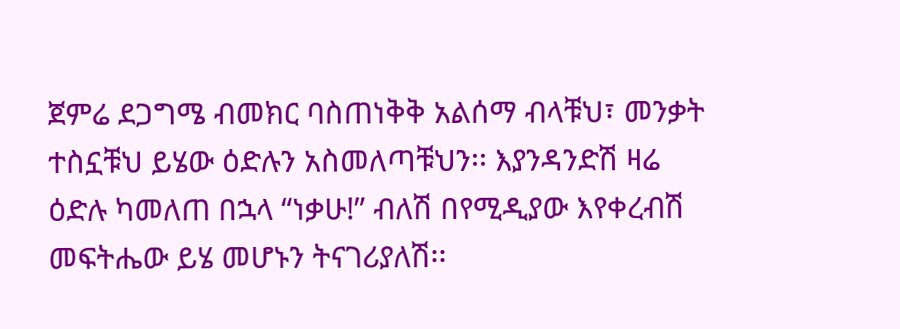ጀምሬ ደጋግሜ ብመክር ባስጠነቅቅ አልሰማ ብላቹህ፣ መንቃት ተስኗቹህ ይሄው ዕድሉን አስመለጣቹህን፡፡ እያንዳንድሽ ዛሬ ዕድሉ ካመለጠ በኋላ “ነቃሁ!” ብለሽ በየሚዲያው እየቀረብሽ መፍትሔው ይሄ መሆኑን ትናገሪያለሽ፡፡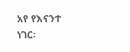አየ የእናንተ ነገር፡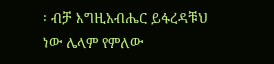፡ ብቻ እግዚአብሔር ይፋረዳቹህ ነው ሌላም የምለው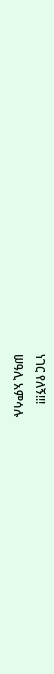ነገር የለኝ!!!
ሠዓሊ አምሳሉ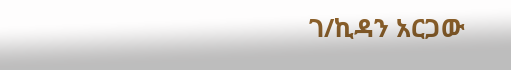ገ/ኪዳን አርጋው